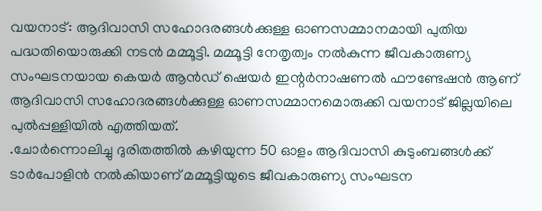വയനാട്: ആദിവാസി സഹോദരങ്ങൾക്കുള്ള ഓണസമ്മാനമായി പുതിയ പദ്ധതിയൊരുക്കി നടൻ മമ്മൂട്ടി. മമ്മൂട്ടി നേതൃത്വം നൽകുന്ന ജീവകാരുണ്യ സംഘടനയായ കെയർ ആൻഡ് ഷെയർ ഇന്റർനാഷണൽ ഫൗണ്ടേഷൻ ആണ് ആദിവാസി സഹോദരങ്ങൾക്കുള്ള ഓണസമ്മാനമൊരുക്കി വയനാട് ജില്ലയിലെ പുൽപ്പള്ളിയിൽ എത്തിയത്.
.ചോർന്നൊലിച്ചു ദുരിതത്തിൽ കഴിയുന്ന 50 ഓളം ആദിവാസി കുടുംബങ്ങൾക്ക് ടാർപോളിൻ നൽകിയാണ് മമ്മൂട്ടിയുടെ ജീവകാരുണ്യ സംഘടന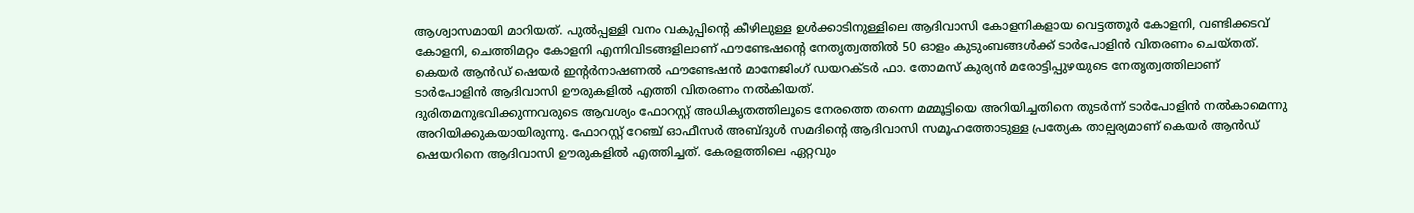ആശ്വാസമായി മാറിയത്. പുൽപ്പള്ളി വനം വകുപ്പിന്റെ കീഴിലുള്ള ഉൾക്കാടിനുള്ളിലെ ആദിവാസി കോളനികളായ വെട്ടത്തൂർ കോളനി, വണ്ടിക്കടവ് കോളനി, ചെത്തിമറ്റം കോളനി എന്നിവിടങ്ങളിലാണ് ഫൗണ്ടേഷന്റെ നേതൃത്വത്തിൽ 50 ഓളം കുടുംബങ്ങൾക്ക് ടാർപോളിൻ വിതരണം ചെയ്തത്. കെയർ ആൻഡ് ഷെയർ ഇന്റർനാഷണൽ ഫൗണ്ടേഷൻ മാനേജിംഗ് ഡയറക്ടർ ഫാ. തോമസ് കുര്യൻ മരോട്ടിപ്പുഴയുടെ നേതൃത്വത്തിലാണ് ടാർപോളിൻ ആദിവാസി ഊരുകളിൽ എത്തി വിതരണം നൽകിയത്.
ദുരിതമനുഭവിക്കുന്നവരുടെ ആവശ്യം ഫോറസ്റ്റ് അധികൃതത്തിലൂടെ നേരത്തെ തന്നെ മമ്മൂട്ടിയെ അറിയിച്ചതിനെ തുടർന്ന് ടാർപോളിൻ നൽകാമെന്നു അറിയിക്കുകയായിരുന്നു. ഫോറസ്റ്റ് റേഞ്ച് ഓഫീസർ അബ്ദുൾ സമദിന്റെ ആദിവാസി സമൂഹത്തോടുള്ള പ്രത്യേക താല്പര്യമാണ് കെയർ ആൻഡ് ഷെയറിനെ ആദിവാസി ഊരുകളിൽ എത്തിച്ചത്. കേരളത്തിലെ ഏറ്റവും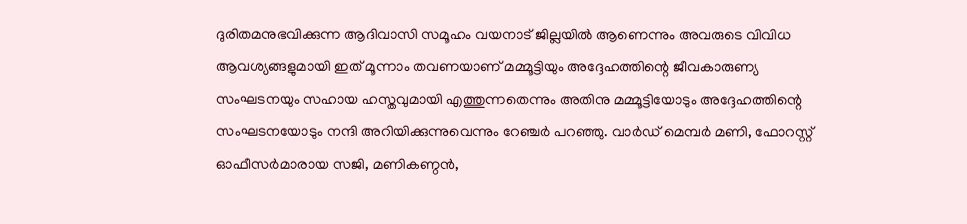ദുരിതമനുഭവിക്കുന്ന ആദിവാസി സമൂഹം വയനാട് ജില്ലയിൽ ആണെന്നും അവരുടെ വിവിധ ആവശ്യങ്ങളുമായി ഇത് മൂന്നാം തവണയാണ് മമ്മൂട്ടിയും അദ്ദേഹത്തിന്റെ ജീവകാരുണ്യ സംഘടനയും സഹായ ഹസ്തവുമായി എത്തുന്നതെന്നും അതിനു മമ്മൂട്ടിയോടും അദ്ദേഹത്തിന്റെ സംഘടനയോടും നന്ദി അറിയിക്കുന്നുവെന്നും റേഞ്ചർ പറഞ്ഞു. വാർഡ് മെമ്പർ മണി, ഫോറസ്റ്റ് ഓഫീസർമാരായ സജി, മണികണ്ഠൻ,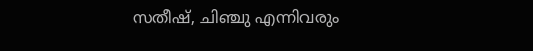സതീഷ്, ചിഞ്ചു എന്നിവരും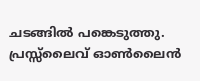ചടങ്ങിൽ പങ്കെടുത്തു.
പ്രസ്സ്ലൈവ് ഓൺലൈൻ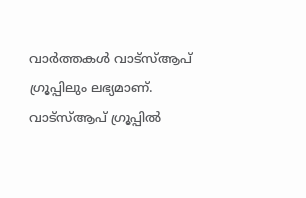വാർത്തകൾ വാട്സ്ആപ് ഗ്രൂപ്പിലും ലഭ്യമാണ്. വാട്സ്ആപ് ഗ്രൂപ്പിൽ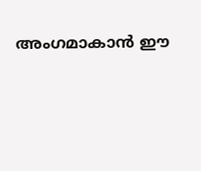അംഗമാകാൻ ഈ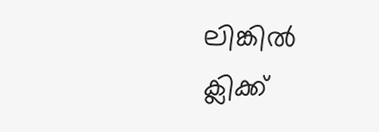ലിങ്കിൽ ക്ലിക്ക്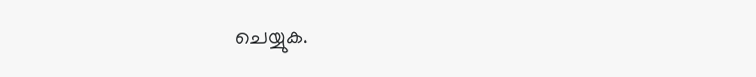ചെയ്യുക.